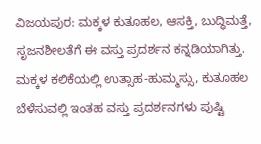ವಿಜಯಪುರ: ಮಕ್ಕಳ ಕುತೂಹಲ, ಆಸಕ್ತಿ, ಬುದ್ಧಿಮತ್ತೆ, ಸೃಜನಶೀಲತೆಗೆ ಈ ವಸ್ತು ಪ್ರದರ್ಶನ ಕನ್ನಡಿಯಾಗಿತ್ತು. ಮಕ್ಕಳ ಕಲಿಕೆಯಲ್ಲಿ ಉತ್ಸಾಹ-ಹುಮ್ಮಸ್ಸು, ಕುತೂಹಲ ಬೆಳೆಸುವಲ್ಲಿ ಇಂತಹ ವಸ್ತು ಪ್ರದರ್ಶನಗಳು ಪುಷ್ಟಿ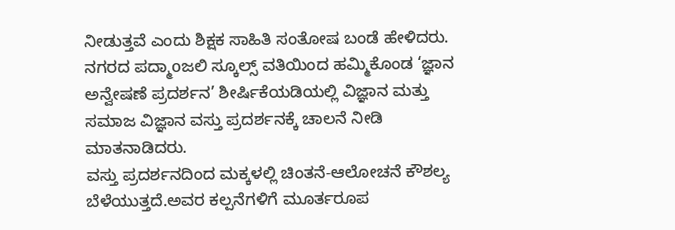ನೀಡುತ್ತವೆ ಎಂದು ಶಿಕ್ಷಕ ಸಾಹಿತಿ ಸಂತೋಷ ಬಂಡೆ ಹೇಳಿದರು.
ನಗರದ ಪದ್ಮಾoಜಲಿ ಸ್ಕೂಲ್ಸ್ ವತಿಯಿಂದ ಹಮ್ಮಿಕೊಂಡ ‘ಜ್ಞಾನ ಅನ್ವೇಷಣೆ ಪ್ರದರ್ಶನ’ ಶೀರ್ಷಿಕೆಯಡಿಯಲ್ಲಿ ವಿಜ್ಞಾನ ಮತ್ತು ಸಮಾಜ ವಿಜ್ಞಾನ ವಸ್ತು ಪ್ರದರ್ಶನಕ್ಕೆ ಚಾಲನೆ ನೀಡಿ ಮಾತನಾಡಿದರು.
ವಸ್ತು ಪ್ರದರ್ಶನದಿಂದ ಮಕ್ಕಳಲ್ಲಿ ಚಿಂತನೆ-ಆಲೋಚನೆ ಕೌಶಲ್ಯ ಬೆಳೆಯುತ್ತದೆ.ಅವರ ಕಲ್ಪನೆಗಳಿಗೆ ಮೂರ್ತರೂಪ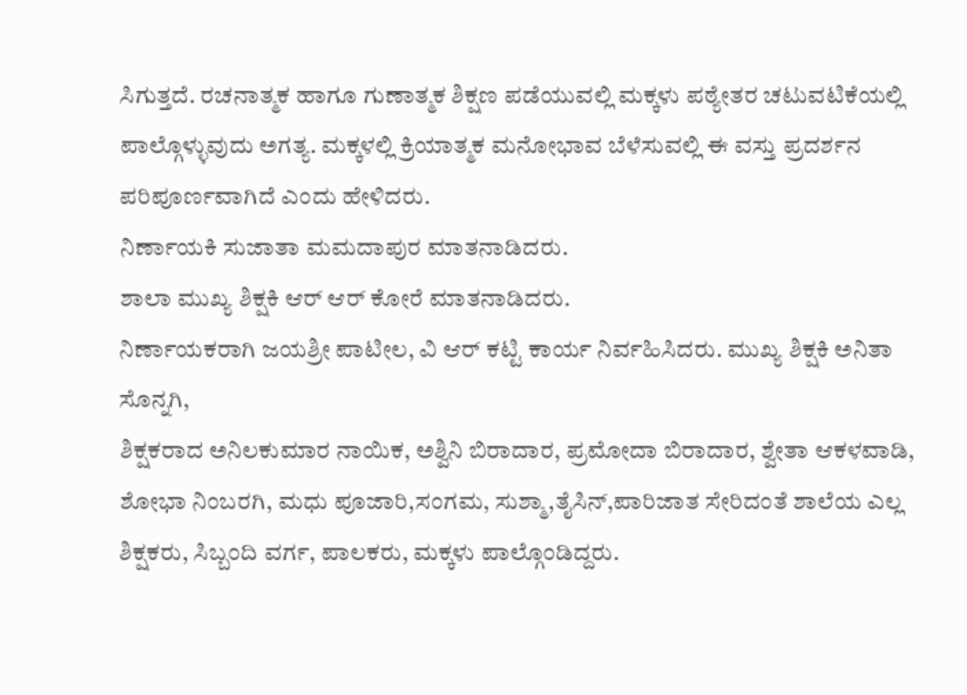ಸಿಗುತ್ತದೆ. ರಚನಾತ್ಮಕ ಹಾಗೂ ಗುಣಾತ್ಮಕ ಶಿಕ್ಷಣ ಪಡೆಯುವಲ್ಲಿ ಮಕ್ಕಳು ಪಠ್ಯೇತರ ಚಟುವಟಿಕೆಯಲ್ಲಿ ಪಾಲ್ಗೊಳ್ಳುವುದು ಅಗತ್ಯ. ಮಕ್ಕಳಲ್ಲಿ ಕ್ರಿಯಾತ್ಮಕ ಮನೋಭಾವ ಬೆಳೆಸುವಲ್ಲಿ ಈ ವಸ್ತು ಪ್ರದರ್ಶನ ಪರಿಪೂರ್ಣವಾಗಿದೆ ಎಂದು ಹೇಳಿದರು.
ನಿರ್ಣಾಯಕಿ ಸುಜಾತಾ ಮಮದಾಪುರ ಮಾತನಾಡಿದರು.
ಶಾಲಾ ಮುಖ್ಯ ಶಿಕ್ಷಕಿ ಆರ್ ಆರ್ ಕೋರೆ ಮಾತನಾಡಿದರು.
ನಿರ್ಣಾಯಕರಾಗಿ ಜಯಶ್ರೀ ಪಾಟೀಲ, ವಿ ಆರ್ ಕಟ್ಟಿ ಕಾರ್ಯ ನಿರ್ವಹಿಸಿದರು. ಮುಖ್ಯ ಶಿಕ್ಷಕಿ ಅನಿತಾ ಸೊನ್ನಗಿ,
ಶಿಕ್ಷಕರಾದ ಅನಿಲಕುಮಾರ ನಾಯಿಕ, ಅಶ್ವಿನಿ ಬಿರಾದಾರ, ಪ್ರಮೋದಾ ಬಿರಾದಾರ, ಶ್ವೇತಾ ಆಕಳವಾಡಿ,
ಶೋಭಾ ನಿಂಬರಗಿ, ಮಧು ಪೂಜಾರಿ,ಸಂಗಮ, ಸುಶ್ಮಾ,ತೈಸಿನ್,ಪಾರಿಜಾತ ಸೇರಿದಂತೆ ಶಾಲೆಯ ಎಲ್ಲ ಶಿಕ್ಷಕರು, ಸಿಬ್ಬಂದಿ ವರ್ಗ, ಪಾಲಕರು, ಮಕ್ಕಳು ಪಾಲ್ಗೊಂಡಿದ್ದರು.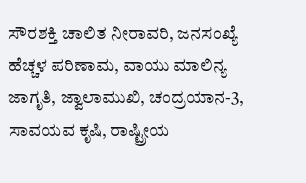ಸೌರಶಕ್ತಿ ಚಾಲಿತ ನೀರಾವರಿ, ಜನಸಂಖ್ಯೆ ಹೆಚ್ಚಳ ಪರಿಣಾಮ, ವಾಯು ಮಾಲಿನ್ಯ ಜಾಗೃತಿ, ಜ್ವಾಲಾಮುಖಿ, ಚಂದ್ರಯಾನ-3, ಸಾವಯವ ಕೃಷಿ, ರಾಷ್ಟ್ರೀಯ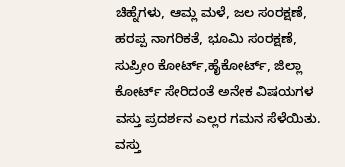ಚಿಹ್ನೆಗಳು, ಆಮ್ಲ ಮಳೆ, ಜಲ ಸಂರಕ್ಷಣೆ, ಹರಪ್ಪ ನಾಗರಿಕತೆ, ಭೂಮಿ ಸಂರಕ್ಷಣೆ, ಸುಪ್ರೀಂ ಕೋರ್ಟ್,ಹೈಕೋರ್ಟ್, ಜಿಲ್ಲಾ ಕೋರ್ಟ್ ಸೇರಿದಂತೆ ಅನೇಕ ವಿಷಯಗಳ ವಸ್ತು ಪ್ರದರ್ಶನ ಎಲ್ಲರ ಗಮನ ಸೆಳೆಯಿತು.
ವಸ್ತು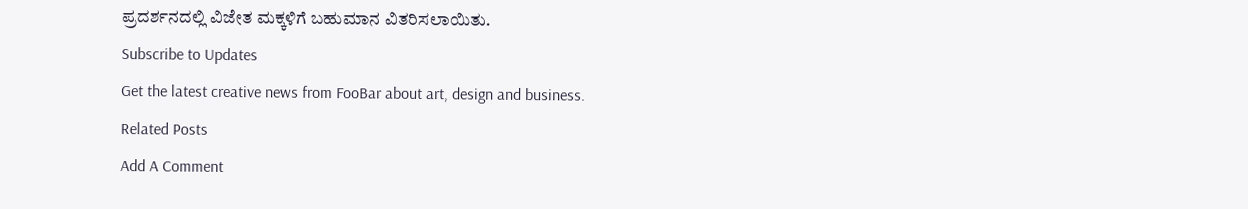ಪ್ರದರ್ಶನದಲ್ಲಿ ವಿಜೇತ ಮಕ್ಕಳಿಗೆ ಬಹುಮಾನ ವಿತರಿಸಲಾಯಿತು.
Subscribe to Updates
Get the latest creative news from FooBar about art, design and business.
Related Posts
Add A Comment